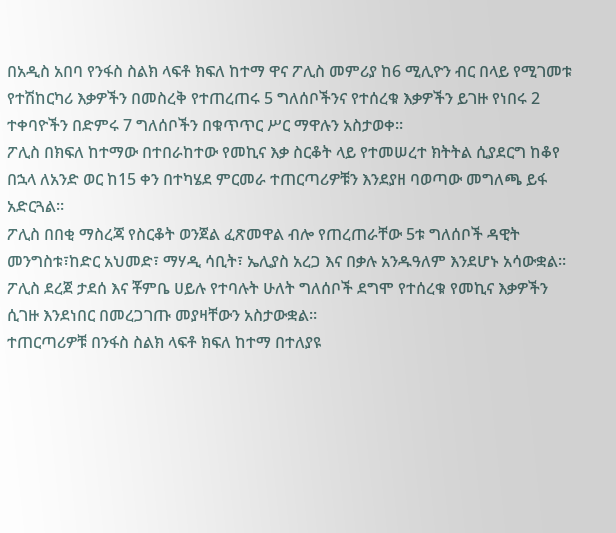በአዲስ አበባ የንፋስ ስልክ ላፍቶ ክፍለ ከተማ ዋና ፖሊስ መምሪያ ከ6 ሚሊዮን ብር በላይ የሚገመቱ የተሽከርካሪ እቃዎችን በመስረቅ የተጠረጠሩ 5 ግለሰቦችንና የተሰረቁ እቃዎችን ይገዙ የነበሩ 2 ተቀባዮችን በድምሩ 7 ግለሰቦችን በቁጥጥር ሥር ማዋሉን አስታወቀ።
ፖሊስ በክፍለ ከተማው በተበራከተው የመኪና እቃ ስርቆት ላይ የተመሠረተ ክትትል ሲያደርግ ከቆየ በኋላ ለአንድ ወር ከ15 ቀን በተካሄደ ምርመራ ተጠርጣሪዎቹን እንደያዘ ባወጣው መግለጫ ይፋ አድርጓል።
ፖሊስ በበቂ ማስረጃ የስርቆት ወንጀል ፈጽመዋል ብሎ የጠረጠራቸው 5ቱ ግለሰቦች ዳዊት መንግስቱ፣ከድር አህመድ፣ ማሃዲ ሳቢት፣ ኤሊያስ አረጋ እና በቃሉ አንዱዓለም እንደሆኑ አሳውቋል።
ፖሊስ ደረጀ ታደሰ እና ቾምቤ ሀይሉ የተባሉት ሁለት ግለሰቦች ደግሞ የተሰረቁ የመኪና እቃዎችን ሲገዙ እንደነበር በመረጋገጡ መያዛቸውን አስታውቋል።
ተጠርጣሪዎቹ በንፋስ ስልክ ላፍቶ ክፍለ ከተማ በተለያዩ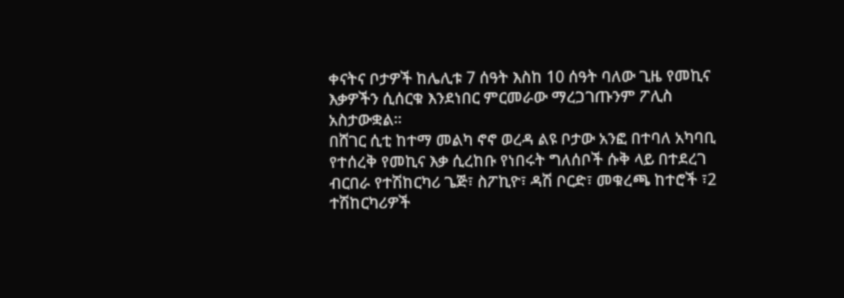ቀናትና ቦታዎች ከሌሊቱ 7 ሰዓት እስከ 10 ሰዓት ባለው ጊዜ የመኪና እቃዎችን ሲሰርቁ እንደነበር ምርመራው ማረጋገጡንም ፖሊስ አስታውቋል።
በሸገር ሲቲ ከተማ መልካ ኖኖ ወረዳ ልዩ ቦታው አንፎ በተባለ አካባቢ የተሰረቅ የመኪና እቃ ሲረከቡ የነበሩት ግለሰቦች ሱቅ ላይ በተደረገ ብርበራ የተሽከርካሪ ጌጅ፣ ስፖኪዮ፣ ዳሽ ቦርድ፣ መቁረጫ ከተሮች ፣2 ተሽከርካሪዎች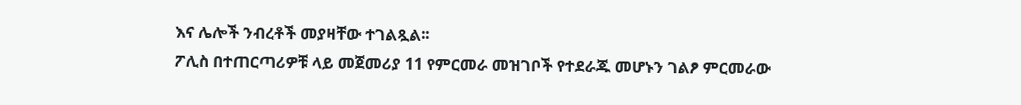እና ሌሎች ንብረቶች መያዛቸው ተገልጿል፡፡
ፖሊስ በተጠርጣሪዎቹ ላይ መጀመሪያ 11 የምርመራ መዝገቦች የተደራጁ መሆኑን ገልፆ ምርመራው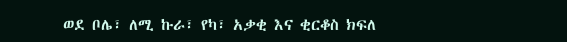ወደ ቦሌ፣ ለሚ ኩራ፣ የካ፣ አቃቂ እና ቂርቆስ ክፍለ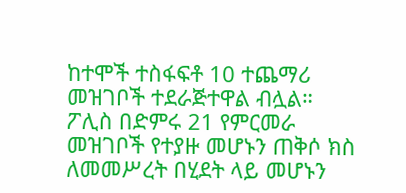ከተሞች ተስፋፍቶ 10 ተጨማሪ መዝገቦች ተደራጅተዋል ብሏል።
ፖሊስ በድምሩ 21 የምርመራ መዝገቦች የተያዙ መሆኑን ጠቅሶ ክስ ለመመሥረት በሂደት ላይ መሆኑን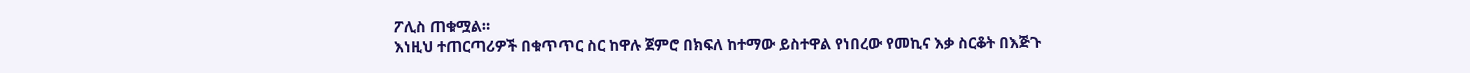ፖሊስ ጠቁሟል።
እነዚህ ተጠርጣሪዎች በቁጥጥር ስር ከዋሉ ጀምሮ በክፍለ ከተማው ይስተዋል የነበረው የመኪና እቃ ስርቆት በእጅጉ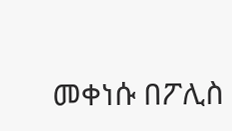መቀነሱ በፖሊስ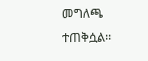መግለጫ ተጠቅሷል፡፡